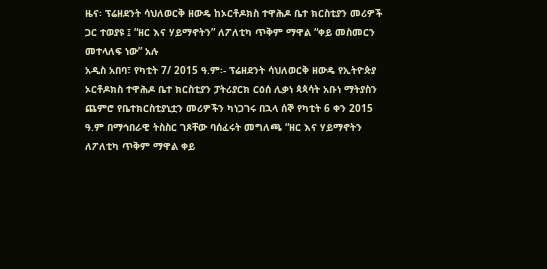ዜና፡ ፕሬዘደንት ሳህለወርቅ ዘውዴ ከኦርቶዶክስ ተዋሕዶ ቤተ ክርስቲያን መሪዎች ጋር ተወያዩ ፤ “ዘር እና ሃይማኖትን” ለፖለቲካ ጥቅም ማዋል “ቀይ መስመርን መተላለፍ ነው” አሉ
አዲስ አበባ፣ የካቲት 7/ 2015 ዓ.ም፡- ፕሬዘደንት ሳህለወርቅ ዘውዴ የኢትዮጵያ ኦርቶዶክስ ተዋሕዶ ቤተ ክርስቲያን ፓትሪያርክ ርዕሰ ሊቃነ ጳጳሳት አቡነ ማትያስን ጨምሮ የቤተክርስቲያኒቷን መሪዎችን ካነጋገሩ በኋላ ሰኞ የካቲት 6 ቀን 2015 ዓ.ም በማኅበራዊ ትስስር ገጾቸው ባሰፈሩት መግለጫ “ዘር እና ሃይማኖትን ለፖለቲካ ጥቅም ማዋል ቀይ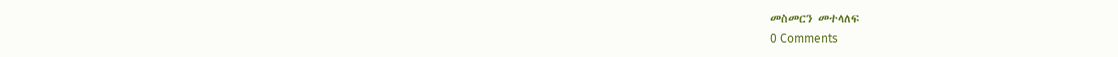መስመርን መተላለፍ
0 Comments